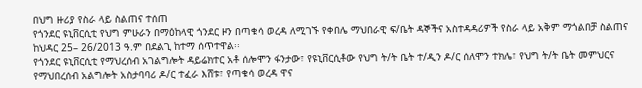በህግ ዙሪያ የስራ ላይ ስልጠና ተሰጠ
የጎንደር ዩኒቨርሲቲ የህግ ምሁራን በማዕከላዊ ጎንደር ዞን በጣቁሳ ወረዳ ለሚገኙ የቀበሌ ማህበራዊ ፍ/ቤት ዳኞችና አስተዳዳሪዎች የስራ ላይ አቅም ማጎልበቻ ስልጠና ከህዳር 25– 26/2013 ዓ.ም በደልጊ ከተማ ሰጥተዋል፡፡
የጎንደር ዩኒቨርሲቲ የማህረሰብ አገልግሎት ዳይሬክተር አቶ ሰሎሞን ፋንታው፣ የዩኒቨርሲቶው የህግ ት/ት ቤት ተ/ዲን ዶ/ር ሰለሞን ተክሌ፣ የህግ ት/ት ቤት መምህርና የማህበረሰብ አልግሎት አስታባባሪ ዶ/ር ተፈራ እሸቱ፣ የጣቁሳ ወረዳ ዋና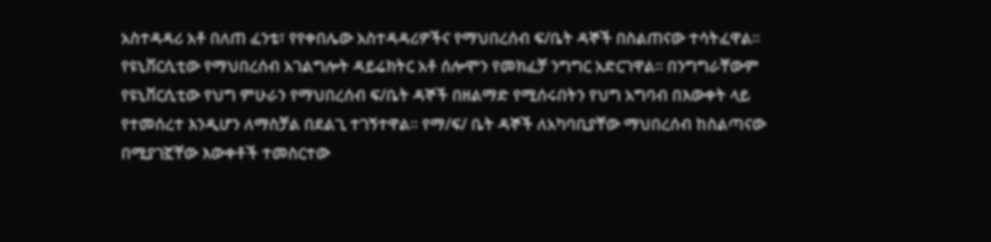አስተዳዳሪ አቶ በለጠ ፈንቴ፣ የየቀበሌው አስተዳዳሪዎችና የማህበረሰብ ፍ/ቤት ዳኞች በስልጠናው ተሳትፈዋል፡፡
የዩኒቨርሲቲው የማህበረሰብ አገልግሎት ዳይሬክትር አቶ ሰሎሞን የመክፈቻ ንግግር አድርገዋል፡፡ በንግግራቸውም የዩኒቨርሲቲው የህግ ምሁራን የማህበረሰብ ፍ/ቤት ዳኞች በዘልማድ የሚሰሩበትን የህግ አግባብ በእውቀት ላይ የተመሰረተ እንዲሆን ለማስቻል በደልጊ ተገኝተዋል፡፡ የማ/ፍ/ ቤት ዳኞች ለአካባቢያቸው ማህበረሰብ ከስልጣናው በሚያገኟቸው እውቀቶች ተመስርተው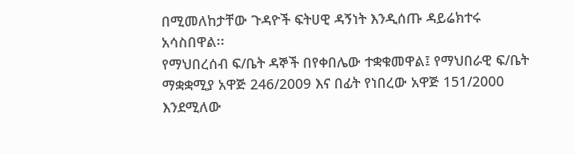በሚመለከታቸው ጉዳዮች ፍትሀዊ ዳኝነት እንዲሰጡ ዳይሬክተሩ አሳስበዋል፡፡
የማህበረሰብ ፍ/ቤት ዳኞች በየቀበሌው ተቋቁመዋል፤ የማህበራዊ ፍ/ቤት ማቋቋሚያ አዋጅ 246/2009 እና በፊት የነበረው አዋጅ 151/2000 እንደሚለው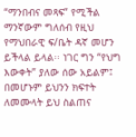“ማንበብና መጻፍ” የሚችል ማንኛውም ግለሰብ የዚህ የማህበራዊ ፍ/ቤት ዳኛ መሆን ይችላል ይላል፡፡ ነገር ግን “የህግ እውቀት” ያለው ሰው አይልም፤ በመሆኑም ይህንን ክፍተት ለመሙላት ይህ ስልጠና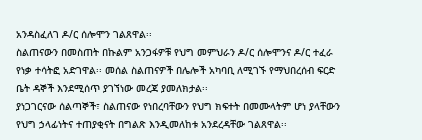አንዳስፈለገ ዶ/ር ሰሎሞን ገልጸዋል፡፡
ስልጠናውን በመስጠት በኩልም አንጋፋዎቹ የህግ መምህራን ዶ/ር ሰሎሞንና ዶ/ር ተፈራ የነቃ ተሳትፎ አድገዋል፡፡ መሰል ስልጠናዎች በሌሎች አካባቢ ለሚገኙ የማህበረሰብ ፍርድ ቤት ዳኞች እንደሚሰጥ ያገኘነው መረጃ ያመለክታል፡፡
ያነጋገርናው ሰልጣኞች፣ ስልጠናው የነበረባቸውን የህግ ክፍተት በመሙላትም ሆነ ያላቸውን የህግ ኃላፊነትና ተጠያቂናት በግልጽ እንዲመለከቱ አንደረዳቸው ገልጸዋል፡፡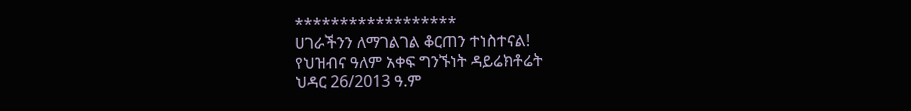******************
ሀገራችንን ለማገልገል ቆርጠን ተነስተናል!
የህዝብና ዓለም አቀፍ ግንኙነት ዳይሬክቶሬት
ህዳር 26/2013 ዓ.ም